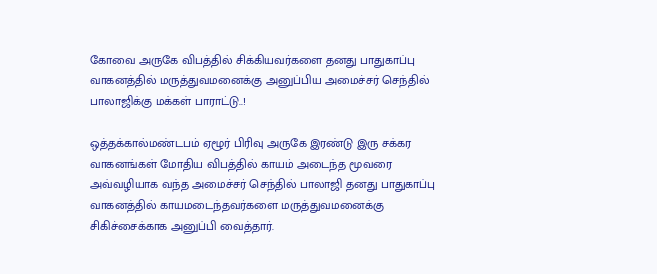கோவை அருகே விபத்தில் சிக்கியவர்களை தனது பாதுகாப்பு வாகனத்தில் மருத்துவமனைக்கு அனுப்பிய அமைச்சர் செந்தில் பாலாஜிக்கு மக்கள் பாராட்டு..!

ஒத்தக்கால்மண்டபம் ஏழூர் பிரிவு அருகே இரண்டு இரு சக்கர வாகனங்கள் மோதிய விபத்தில் காயம் அடைந்த மூவரை அவ்வழியாக வந்த அமைச்சர் செந்தில் பாலாஜி தனது பாதுகாப்பு வாகனத்தில் காயமடைந்தவர்களை மருத்துவமனைக்கு சிகிச்சைக்காக அனுப்பி வைத்தார்.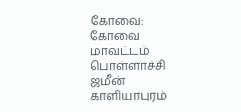கோவை: கோவை மாவட்டம் பொள்ளாச்சி ஜமீன் காளியாபுரம்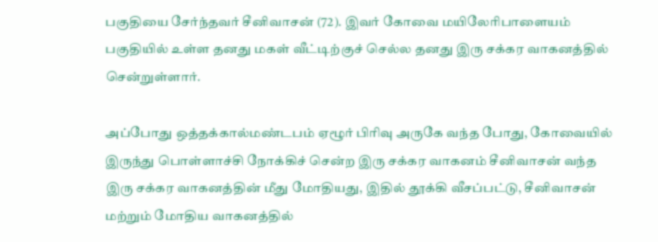பகுதியை சேர்ந்தவர் சீனிவாசன் (72). இவர் கோவை மயிலேரிபாளையம் பகுதியில் உள்ள தனது மகள் வீட்டிற்குச் செல்ல தனது இரு சக்கர வாகனத்தில் சென்றுள்ளார்.

அப்போது ஒத்தக்கால்மண்டபம் ஏழூர் பிரிவு அருகே வந்த போது, கோவையில் இருந்து பொள்ளாச்சி நோக்கிச் சென்ற இரு சக்கர வாகனம் சீனிவாசன் வந்த இரு சக்கர வாகனத்தின் மீது மோதியது, இதில் தூக்கி வீசப்பட்டு, சீனிவாசன் மற்றும் மோதிய வாகனத்தில்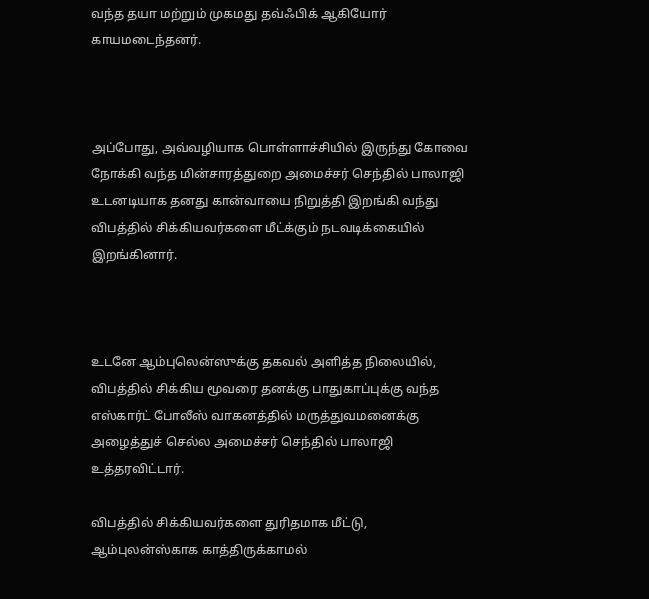வந்த தயா மற்றும் முகமது தவ்ஃபிக் ஆகியோர் காயமடைந்தனர்.



அப்போது, அவ்வழியாக பொள்ளாச்சியில் இருந்து கோவை நோக்கி வந்த மின்சாரத்துறை அமைச்சர் செந்தில் பாலாஜி உடனடியாக தனது கான்வாயை நிறுத்தி இறங்கி வந்து விபத்தில் சிக்கியவர்களை மீட்க்கும் நடவடிக்கையில் இறங்கினார்.



உடனே ஆம்புலென்ஸுக்கு தகவல் அளித்த நிலையில், விபத்தில் சிக்கிய மூவரை தனக்கு பாதுகாப்புக்கு வந்த எஸ்கார்ட் போலீஸ் வாகனத்தில் மருத்துவமனைக்கு அழைத்துச் செல்ல அமைச்சர் செந்தில் பாலாஜி உத்தரவிட்டார்.

விபத்தில் சிக்கியவர்களை துரிதமாக மீட்டு, ஆம்புலன்ஸ்காக காத்திருக்காமல்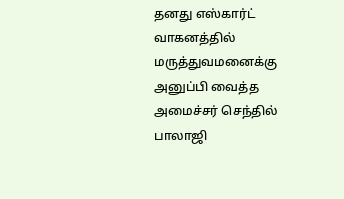தனது எஸ்கார்ட் வாகனத்தில் மருத்துவமனைக்கு அனுப்பி வைத்த அமைச்சர் செந்தில் பாலாஜி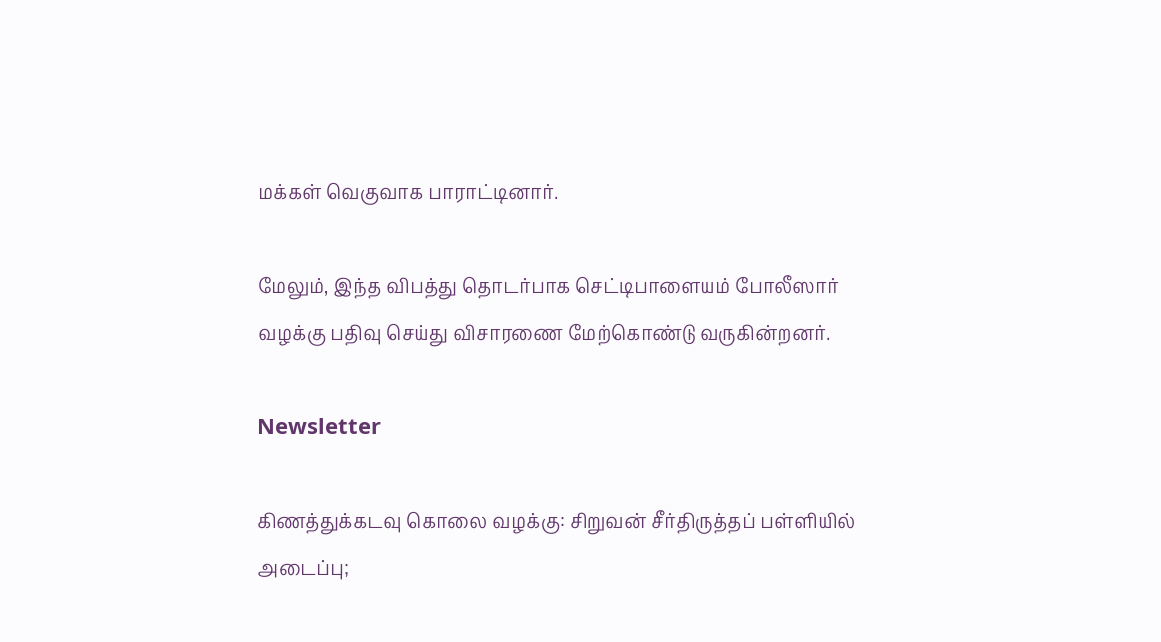மக்கள் வெகுவாக பாராட்டினார்.

மேலும், இந்த விபத்து தொடர்பாக செட்டிபாளையம் போலீஸார் வழக்கு பதிவு செய்து விசாரணை மேற்கொண்டு வருகின்றனர்.

Newsletter

கிணத்துக்கடவு கொலை வழக்கு: சிறுவன் சீர்திருத்தப் பள்ளியில் அடைப்பு;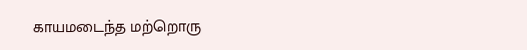காயமடைந்த மற்றொரு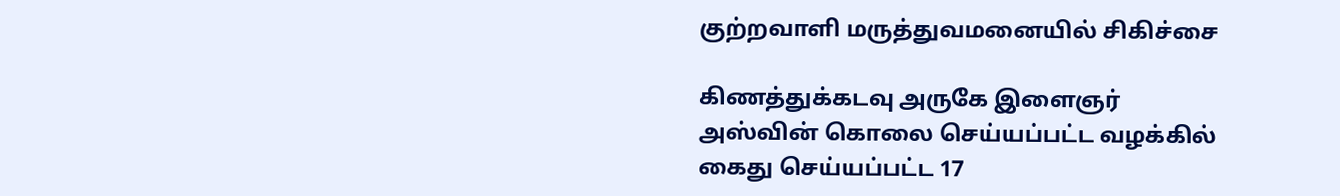குற்றவாளி மருத்துவமனையில் சிகிச்சை

கிணத்துக்கடவு அருகே இளைஞர் அஸ்வின் கொலை செய்யப்பட்ட வழக்கில் கைது செய்யப்பட்ட 17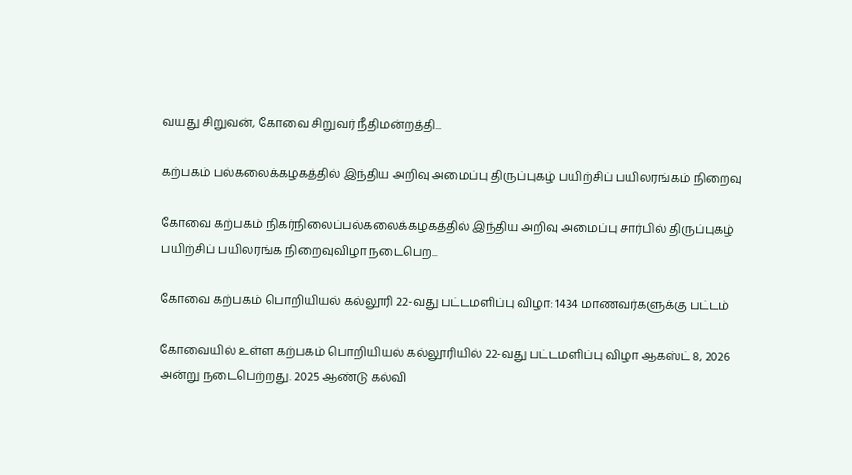வயது சிறுவன், கோவை சிறுவர் நீதிமன்றத்தி...

கற்பகம் பல்கலைக்கழகத்தில் இந்திய அறிவு அமைப்பு திருப்புகழ் பயிற்சிப் பயிலரங்கம் நிறைவு

கோவை கற்பகம் நிகர்நிலைப்பல்கலைக்கழகத்தில் இந்திய அறிவு அமைப்பு சார்பில் திருப்புகழ் பயிற்சிப் பயிலரங்க நிறைவுவிழா நடைபெற...

கோவை கற்பகம் பொறியியல் கல்லூரி 22-வது பட்டமளிப்பு விழா: 1434 மாணவர்களுக்கு பட்டம்

கோவையில் உள்ள கற்பகம் பொறியியல் கல்லூரியில் 22-வது பட்டமளிப்பு விழா ஆகஸ்ட் 8, 2026 அன்று நடைபெற்றது. 2025 ஆண்டு கல்வி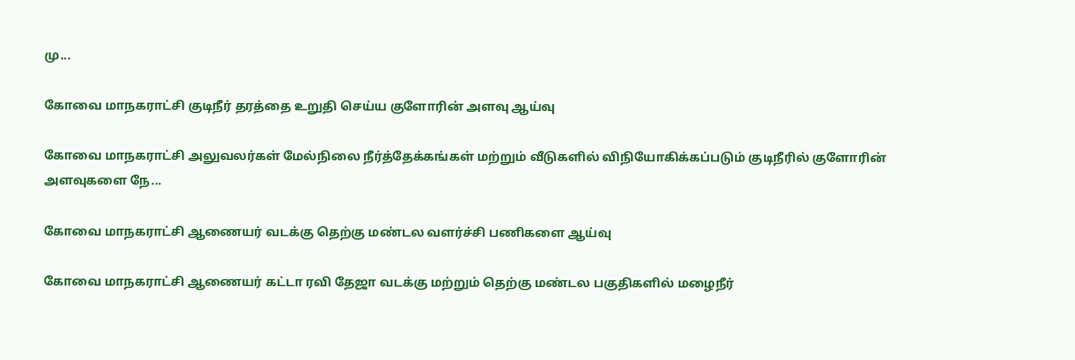மு...

கோவை மாநகராட்சி குடிநீர் தரத்தை உறுதி செய்ய குளோரின் அளவு ஆய்வு

கோவை மாநகராட்சி அலுவலர்கள் மேல்நிலை நீர்த்தேக்கங்கள் மற்றும் வீடுகளில் விநியோகிக்கப்படும் குடிநீரில் குளோரின் அளவுகளை நே...

கோவை மாநகராட்சி ஆணையர் வடக்கு தெற்கு மண்டல வளர்ச்சி பணிகளை ஆய்வு

கோவை மாநகராட்சி ஆணையர் கட்டா ரவி தேஜா வடக்கு மற்றும் தெற்கு மண்டல பகுதிகளில் மழைநீர்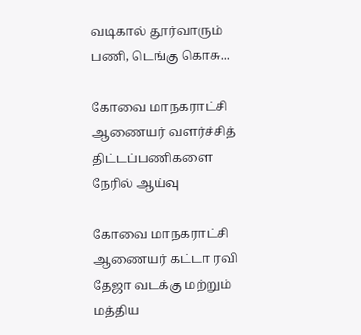வடிகால் தூர்வாரும் பணி, டெங்கு கொசு...

கோவை மாநகராட்சி ஆணையர் வளர்ச்சித் திட்டப்பணிகளை நேரில் ஆய்வு

கோவை மாநகராட்சி ஆணையர் கட்டா ரவி தேஜா வடக்கு மற்றும் மத்திய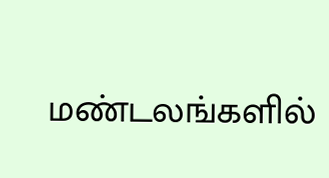மண்டலங்களில்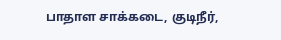பாதாள சாக்கடை, குடிநீர்,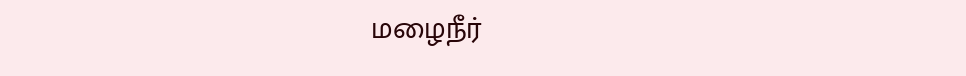மழைநீர்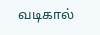வடிகால்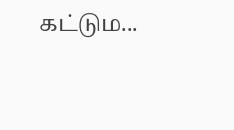கட்டும...